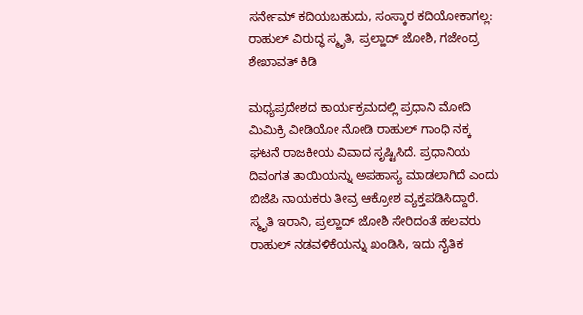ಸರ್ನೇಮ್ ಕದಿಯಬಹುದು, ಸಂಸ್ಕಾರ ಕದಿಯೋಕಾಗಲ್ಲ: ರಾಹುಲ್ ವಿರುದ್ಧ ಸ್ಮೃತಿ, ಪ್ರಲ್ಹಾದ್ ಜೋಶಿ, ಗಜೇಂದ್ರ ಶೇಖಾವತ್ ಕಿಡಿ

ಮಧ್ಯಪ್ರದೇಶದ ಕಾರ್ಯಕ್ರಮದಲ್ಲಿ ಪ್ರಧಾನಿ ಮೋದಿ ಮಿಮಿಕ್ರಿ ವೀಡಿಯೋ ನೋಡಿ ರಾಹುಲ್ ಗಾಂಧಿ ನಕ್ಕ ಘಟನೆ ರಾಜಕೀಯ ವಿವಾದ ಸೃಷ್ಟಿಸಿದೆ. ಪ್ರಧಾನಿಯ ದಿವಂಗತ ತಾಯಿಯನ್ನು ಅಪಹಾಸ್ಯ ಮಾಡಲಾಗಿದೆ ಎಂದು ಬಿಜೆಪಿ ನಾಯಕರು ತೀವ್ರ ಆಕ್ರೋಶ ವ್ಯಕ್ತಪಡಿಸಿದ್ದಾರೆ. ಸ್ಮೃತಿ ಇರಾನಿ, ಪ್ರಲ್ಹಾದ್ ಜೋಶಿ ಸೇರಿದಂತೆ ಹಲವರು ರಾಹುಲ್ ನಡವಳಿಕೆಯನ್ನು ಖಂಡಿಸಿ, ಇದು ನೈತಿಕ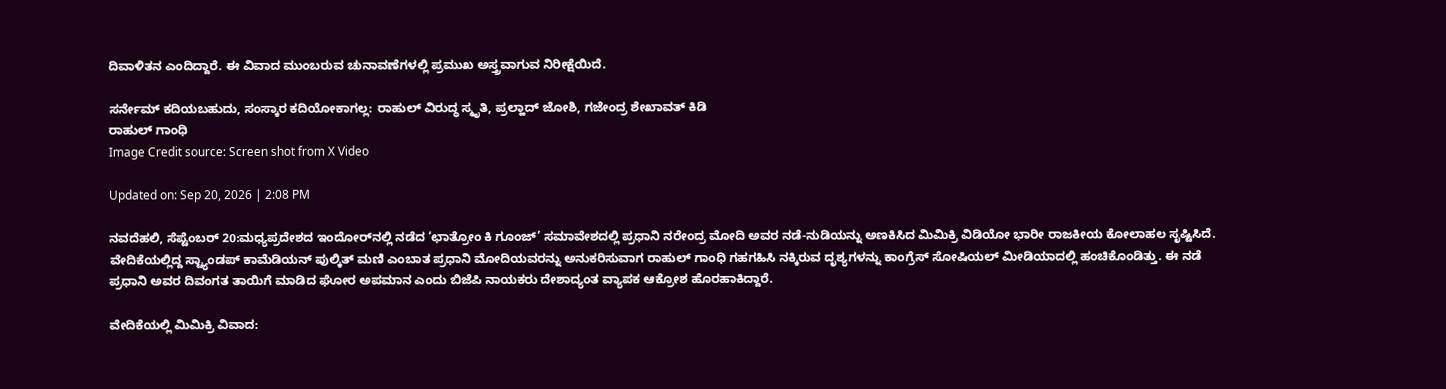ದಿವಾಳಿತನ ಎಂದಿದ್ದಾರೆ. ಈ ವಿವಾದ ಮುಂಬರುವ ಚುನಾವಣೆಗಳಲ್ಲಿ ಪ್ರಮುಖ ಅಸ್ತ್ರವಾಗುವ ನಿರೀಕ್ಷೆಯಿದೆ.

ಸರ್ನೇಮ್ ಕದಿಯಬಹುದು, ಸಂಸ್ಕಾರ ಕದಿಯೋಕಾಗಲ್ಲ: ರಾಹುಲ್ ವಿರುದ್ಧ ಸ್ಮೃತಿ, ಪ್ರಲ್ಹಾದ್ ಜೋಶಿ, ಗಜೇಂದ್ರ ಶೇಖಾವತ್ ಕಿಡಿ
ರಾಹುಲ್ ಗಾಂಧಿ
Image Credit source: Screen shot from X Video

Updated on: Sep 20, 2026 | 2:08 PM

ನವದೆಹಲಿ, ಸೆಪ್ಟೆಂಬರ್ 20:ಮಧ್ಯಪ್ರದೇಶದ ಇಂದೋರ್‌ನಲ್ಲಿ ನಡೆದ ‘ಛಾತ್ರೋಂ ಕಿ ಗೂಂಜ್’ ಸಮಾವೇಶದಲ್ಲಿ ಪ್ರಧಾನಿ ನರೇಂದ್ರ ಮೋದಿ ಅವರ ನಡೆ-ನುಡಿಯನ್ನು ಅಣಕಿಸಿದ ಮಿಮಿಕ್ರಿ ವಿಡಿಯೋ ಭಾರೀ ರಾಜಕೀಯ ಕೋಲಾಹಲ ಸೃಷ್ಟಿಸಿದೆ. ವೇದಿಕೆಯಲ್ಲಿದ್ದ ಸ್ಟ್ಯಾಂಡಪ್ ಕಾಮೆಡಿಯನ್ ಪುಲ್ಕಿತ್ ಮಣಿ ಎಂಬಾತ ಪ್ರಧಾನಿ ಮೋದಿಯವರನ್ನು ಅನುಕರಿಸುವಾಗ ರಾಹುಲ್ ಗಾಂಧಿ ಗಹಗಹಿಸಿ ನಕ್ಕಿರುವ ದೃಶ್ಯಗಳನ್ನು ಕಾಂಗ್ರೆಸ್ ಸೋಷಿಯಲ್ ಮೀಡಿಯಾದಲ್ಲಿ ಹಂಚಿಕೊಂಡಿತ್ತು. ಈ ನಡೆ ಪ್ರಧಾನಿ ಅವರ ದಿವಂಗತ ತಾಯಿಗೆ ಮಾಡಿದ ಘೋರ ಅಪಮಾನ ಎಂದು ಬಿಜೆಪಿ ನಾಯಕರು ದೇಶಾದ್ಯಂತ ವ್ಯಾಪಕ ಆಕ್ರೋಶ ಹೊರಹಾಕಿದ್ದಾರೆ.

ವೇದಿಕೆಯಲ್ಲಿ ಮಿಮಿಕ್ರಿ ವಿವಾದ: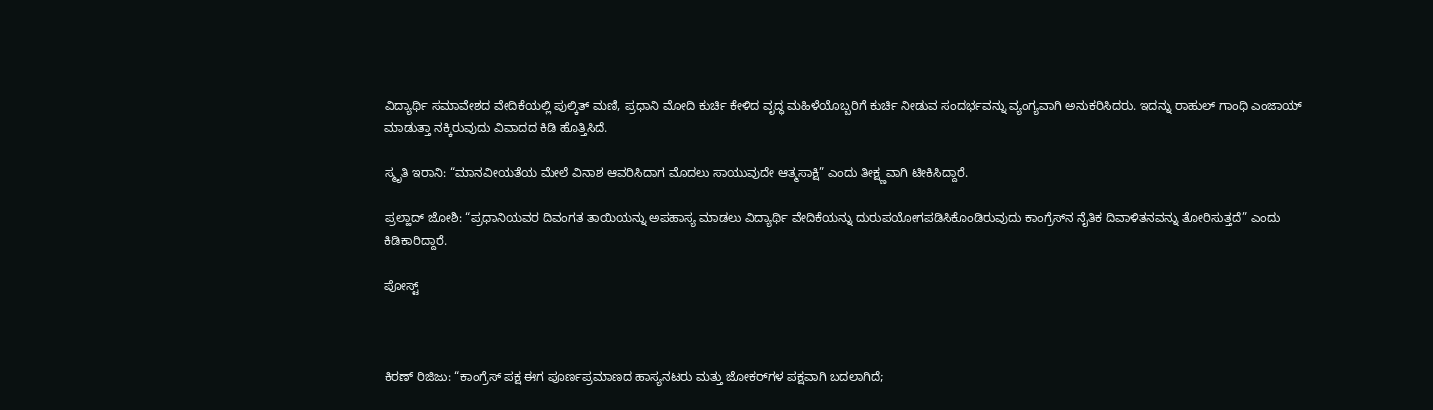ವಿದ್ಯಾರ್ಥಿ ಸಮಾವೇಶದ ವೇದಿಕೆಯಲ್ಲಿ ಪುಲ್ಕಿತ್ ಮಣಿ, ಪ್ರಧಾನಿ ಮೋದಿ ಕುರ್ಚಿ ಕೇಳಿದ ವೃದ್ಧ ಮಹಿಳೆಯೊಬ್ಬರಿಗೆ ಕುರ್ಚಿ ನೀಡುವ ಸಂದರ್ಭವನ್ನು ವ್ಯಂಗ್ಯವಾಗಿ ಅನುಕರಿಸಿದರು. ಇದನ್ನು ರಾಹುಲ್ ಗಾಂಧಿ ಎಂಜಾಯ್ ಮಾಡುತ್ತಾ ನಕ್ಕಿರುವುದು ವಿವಾದದ ಕಿಡಿ ಹೊತ್ತಿಸಿದೆ.

ಸ್ಮೃತಿ ಇರಾನಿ: “ಮಾನವೀಯತೆಯ ಮೇಲೆ ವಿನಾಶ ಆವರಿಸಿದಾಗ ಮೊದಲು ಸಾಯುವುದೇ ಆತ್ಮಸಾಕ್ಷಿ” ಎಂದು ತೀಕ್ಷ್ಣವಾಗಿ ಟೀಕಿಸಿದ್ದಾರೆ.

ಪ್ರಲ್ಹಾದ್ ಜೋಶಿ: “ಪ್ರಧಾನಿಯವರ ದಿವಂಗತ ತಾಯಿಯನ್ನು ಅಪಹಾಸ್ಯ ಮಾಡಲು ವಿದ್ಯಾರ್ಥಿ ವೇದಿಕೆಯನ್ನು ದುರುಪಯೋಗಪಡಿಸಿಕೊಂಡಿರುವುದು ಕಾಂಗ್ರೆಸ್‌ನ ನೈತಿಕ ದಿವಾಳಿತನವನ್ನು ತೋರಿಸುತ್ತದೆ” ಎಂದು ಕಿಡಿಕಾರಿದ್ದಾರೆ.

ಪೋಸ್ಟ್



ಕಿರಣ್ ರಿಜಿಜು: “ಕಾಂಗ್ರೆಸ್ ಪಕ್ಷ ಈಗ ಪೂರ್ಣಪ್ರಮಾಣದ ಹಾಸ್ಯನಟರು ಮತ್ತು ಜೋಕರ್‌ಗಳ ಪಕ್ಷವಾಗಿ ಬದಲಾಗಿದೆ;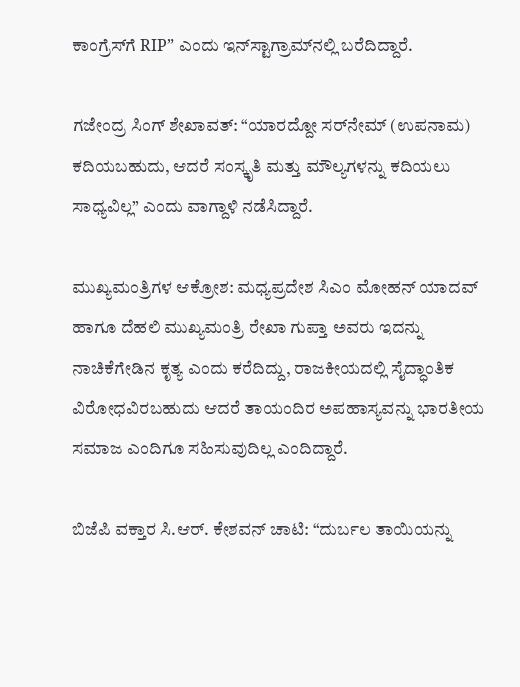ಕಾಂಗ್ರೆಸ್‌ಗೆ RIP” ಎಂದು ಇನ್‌ಸ್ಟಾಗ್ರಾಮ್‌ನಲ್ಲಿ ಬರೆದಿದ್ದಾರೆ.

ಗಜೇಂದ್ರ ಸಿಂಗ್ ಶೇಖಾವತ್: “ಯಾರದ್ದೋ ಸರ್‌ನೇಮ್ (ಉಪನಾಮ) ಕದಿಯಬಹುದು, ಆದರೆ ಸಂಸ್ಕೃತಿ ಮತ್ತು ಮೌಲ್ಯಗಳನ್ನು ಕದಿಯಲು ಸಾಧ್ಯವಿಲ್ಲ” ಎಂದು ವಾಗ್ದಾಳಿ ನಡೆಸಿದ್ದಾರೆ.

ಮುಖ್ಯಮಂತ್ರಿಗಳ ಆಕ್ರೋಶ: ಮಧ್ಯಪ್ರದೇಶ ಸಿಎಂ ಮೋಹನ್ ಯಾದವ್ ಹಾಗೂ ದೆಹಲಿ ಮುಖ್ಯಮಂತ್ರಿ ರೇಖಾ ಗುಪ್ತಾ ಅವರು ಇದನ್ನು ನಾಚಿಕೆಗೇಡಿನ ಕೃತ್ಯ ಎಂದು ಕರೆದಿದ್ದು, ರಾಜಕೀಯದಲ್ಲಿ ಸೈದ್ಧಾಂತಿಕ ವಿರೋಧವಿರಬಹುದು ಆದರೆ ತಾಯಂದಿರ ಅಪಹಾಸ್ಯವನ್ನು ಭಾರತೀಯ ಸಮಾಜ ಎಂದಿಗೂ ಸಹಿಸುವುದಿಲ್ಲ ಎಂದಿದ್ದಾರೆ.

ಬಿಜೆಪಿ ವಕ್ತಾರ ಸಿ.ಆರ್. ಕೇಶವನ್ ಚಾಟಿ: “ದುರ್ಬಲ ತಾಯಿಯನ್ನು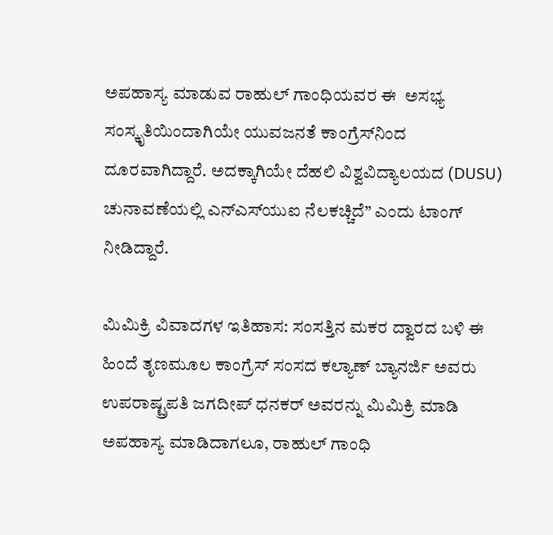ಅಪಹಾಸ್ಯ ಮಾಡುವ ರಾಹುಲ್ ಗಾಂಧಿಯವರ ಈ  ಅಸಭ್ಯ ಸಂಸ್ಕೃತಿಯಿಂದಾಗಿಯೇ ಯುವಜನತೆ ಕಾಂಗ್ರೆಸ್‌ನಿಂದ ದೂರವಾಗಿದ್ದಾರೆ. ಅದಕ್ಕಾಗಿಯೇ ದೆಹಲಿ ವಿಶ್ವವಿದ್ಯಾಲಯದ (DUSU) ಚುನಾವಣೆಯಲ್ಲಿ ಎನ್‌ಎಸ್‌ಯುಐ ನೆಲಕಚ್ಚಿದೆ” ಎಂದು ಟಾಂಗ್ ನೀಡಿದ್ದಾರೆ.

ಮಿಮಿಕ್ರಿ ವಿವಾದಗಳ ಇತಿಹಾಸ: ಸಂಸತ್ತಿನ ಮಕರ ದ್ವಾರದ ಬಳಿ ಈ ಹಿಂದೆ ತೃಣಮೂಲ ಕಾಂಗ್ರೆಸ್ ಸಂಸದ ಕಲ್ಯಾಣ್ ಬ್ಯಾನರ್ಜಿ ಅವರು ಉಪರಾಷ್ಟ್ರಪತಿ ಜಗದೀಪ್ ಧನಕರ್ ಅವರನ್ನು ಮಿಮಿಕ್ರಿ ಮಾಡಿ ಅಪಹಾಸ್ಯ ಮಾಡಿದಾಗಲೂ, ರಾಹುಲ್ ಗಾಂಧಿ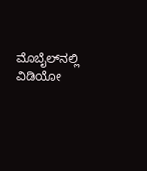ಮೊಬೈಲ್‌ನಲ್ಲಿ ವಿಡಿಯೋ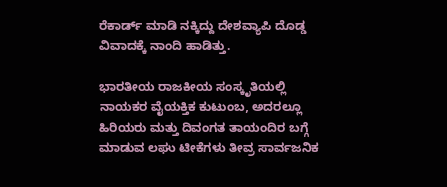ರೆಕಾರ್ಡ್ ಮಾಡಿ ನಕ್ಕಿದ್ದು ದೇಶವ್ಯಾಪಿ ದೊಡ್ಡ ವಿವಾದಕ್ಕೆ ನಾಂದಿ ಹಾಡಿತ್ತು.

ಭಾರತೀಯ ರಾಜಕೀಯ ಸಂಸ್ಕೃತಿಯಲ್ಲಿ ನಾಯಕರ ವೈಯಕ್ತಿಕ ಕುಟುಂಬ, ಅದರಲ್ಲೂ ಹಿರಿಯರು ಮತ್ತು ದಿವಂಗತ ತಾಯಂದಿರ ಬಗ್ಗೆ ಮಾಡುವ ಲಘು ಟೀಕೆಗಳು ತೀವ್ರ ಸಾರ್ವಜನಿಕ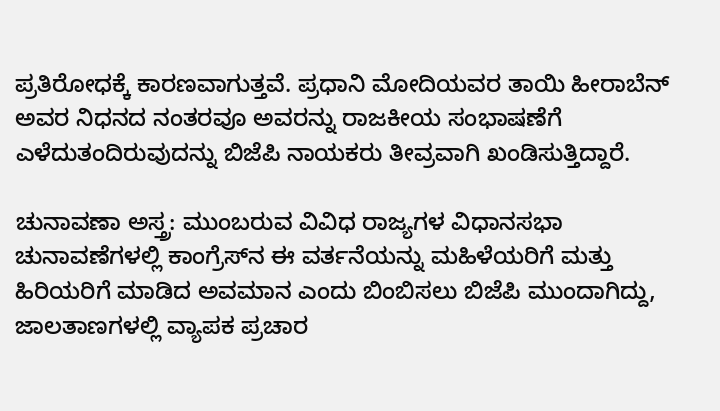ಪ್ರತಿರೋಧಕ್ಕೆ ಕಾರಣವಾಗುತ್ತವೆ. ಪ್ರಧಾನಿ ಮೋದಿಯವರ ತಾಯಿ ಹೀರಾಬೆನ್ ಅವರ ನಿಧನದ ನಂತರವೂ ಅವರನ್ನು ರಾಜಕೀಯ ಸಂಭಾಷಣೆಗೆ ಎಳೆದುತಂದಿರುವುದನ್ನು ಬಿಜೆಪಿ ನಾಯಕರು ತೀವ್ರವಾಗಿ ಖಂಡಿಸುತ್ತಿದ್ದಾರೆ.

ಚುನಾವಣಾ ಅಸ್ತ್ರ: ಮುಂಬರುವ ವಿವಿಧ ರಾಜ್ಯಗಳ ವಿಧಾನಸಭಾ ಚುನಾವಣೆಗಳಲ್ಲಿ ಕಾಂಗ್ರೆಸ್‌ನ ಈ ವರ್ತನೆಯನ್ನು ಮಹಿಳೆಯರಿಗೆ ಮತ್ತು ಹಿರಿಯರಿಗೆ ಮಾಡಿದ ಅವಮಾನ ಎಂದು ಬಿಂಬಿಸಲು ಬಿಜೆಪಿ ಮುಂದಾಗಿದ್ದು, ಜಾಲತಾಣಗಳಲ್ಲಿ ವ್ಯಾಪಕ ಪ್ರಚಾರ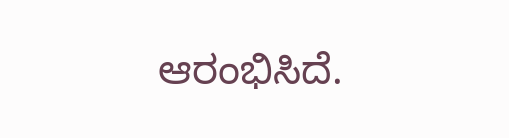ಆರಂಭಿಸಿದೆ.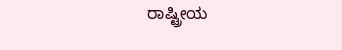ರಾಷ್ಟ್ರೀಯ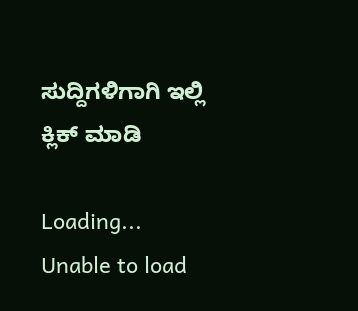ಸುದ್ದಿಗಳಿಗಾಗಿ ಇಲ್ಲಿ ಕ್ಲಿಕ್ ಮಾಡಿ

Loading...
Unable to load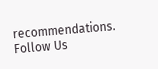recommendations.
Follow Us